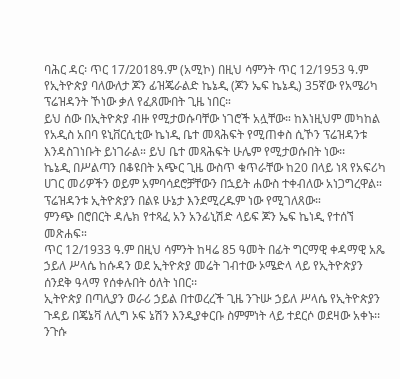ባሕር ዳር፡ ጥር 17/2018ዓ.ም (አሚኮ) በዚህ ሳምንት ጥር 12/1953 ዓ.ም የኢትዮጵያ ባለውለታ ጆን ፊዝጄራልድ ኬኔዲ (ጆን ኤፍ ኬኔዲ) 35ኛው የአሜሪካ ፕሬዝዳንት ኾነው ቃለ የፈጸሙበት ጊዜ ነበር።
ይህ ሰው በኢትዮጵያ ብዙ የሚታወሱባቸው ነገሮች አሏቸው። ከእነዚህም መካከል የአዲስ አበባ ዩኒቨርሲቲው ኬነዲ ቤተ መጻሕፍት የሚጠቀስ ሲኾን ፕሬዝዳንቱ እንዳስገነቡት ይነገራል። ይህ ቤተ መጻሕፍት ሁሌም የሚታወሱበት ነው፡፡
ኬኔዲ በሥልጣን በቆዩበት አጭር ጊዜ ውስጥ ቁጥራቸው ከ20 በላይ ነጻ የአፍሪካ ሀገር መሪዎችን ወይም አምባሳደሮቻቸውን በኋይት ሐውስ ተቀብለው አነጋግረዋል። ፕሬዝዳንቱ ኢትዮጵያን በልዩ ሁኔታ እንደሚረዱም ነው የሚገለጸው።
ምንጭ በሮበርት ዳሌክ የተጻፈ አን አንፊኒሽድ ላይፍ ጆን ኤፍ ኬነዲ የተሰኘ መጽሐፍ።
ጥር 12/1933 ዓ.ም በዚህ ሳምንት ከዛሬ 85 ዓመት በፊት ግርማዊ ቀዳማዊ አጼ ኃይለ ሥላሴ ከሱዳን ወደ ኢትዮጵያ መሬት ገብተው ኦሜድላ ላይ የኢትዮጵያን ሰንደቅ ዓላማ የሰቀሉበት ዕለት ነበር፡፡
ኢትዮጵያ በጣሊያን ወራሪ ኃይል በተወረረች ጊዜ ንጉሡ ኃይለ ሥላሴ የኢትዮጵያን ጉዳይ በጄኔቫ ለሊግ ኦፍ ኔሽን እንዲያቀርቡ ስምምነት ላይ ተደርሶ ወደዛው አቀኑ፡፡
ንጉሱ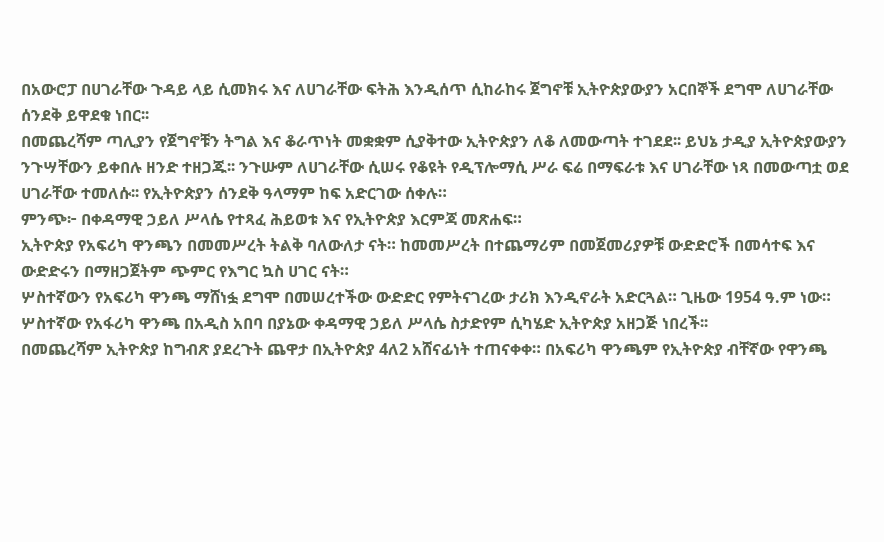በአውሮፓ በሀገራቸው ጉዳይ ላይ ሲመክሩ እና ለሀገራቸው ፍትሕ እንዲሰጥ ሲከራከሩ ጀግኖቹ ኢትዮጵያውያን አርበኞች ደግሞ ለሀገራቸው ሰንደቅ ይዋደቁ ነበር፡፡
በመጨረሻም ጣሊያን የጀግኖቹን ትግል እና ቆራጥነት መቋቋም ሲያቅተው ኢትዮጵያን ለቆ ለመውጣት ተገደደ፡፡ ይህኔ ታዲያ ኢትዮጵያውያን ንጉሣቸውን ይቀበሉ ዘንድ ተዘጋጁ፡፡ ንጉሡም ለሀገራቸው ሲሠሩ የቆዩት የዲፕሎማሲ ሥራ ፍሬ በማፍራቱ እና ሀገራቸው ነጻ በመውጣቷ ወደ ሀገራቸው ተመለሱ፡፡ የኢትዮጵያን ሰንደቅ ዓላማም ከፍ አድርገው ሰቀሉ።
ምንጭ፦ በቀዳማዊ ኃይለ ሥላሴ የተጻፈ ሕይወቱ እና የኢትዮጵያ እርምጃ መጽሐፍ።
ኢትዮጵያ የአፍሪካ ዋንጫን በመመሥረት ትልቅ ባለውለታ ናት። ከመመሥረት በተጨማሪም በመጀመሪያዎቹ ውድድሮች በመሳተፍ እና ውድድሩን በማዘጋጀትም ጭምር የእግር ኳስ ሀገር ናት።
ሦስተኛውን የአፍሪካ ዋንጫ ማሸነፏ ደግሞ በመሠረተችው ውድድር የምትናገረው ታሪክ እንዲኖራት አድርጓል። ጊዜው 1954 ዓ.ም ነው። ሦስተኛው የአፋሪካ ዋንጫ በአዲስ አበባ በያኔው ቀዳማዊ ኃይለ ሥላሴ ስታድየም ሲካሄድ ኢትዮጵያ አዘጋጅ ነበረች፡፡
በመጨረሻም ኢትዮጵያ ከግብጽ ያደረጉት ጨዋታ በኢትዮጵያ 4ለ2 አሸናፊነት ተጠናቀቀ። በአፍሪካ ዋንጫም የኢትዮጵያ ብቸኛው የዋንጫ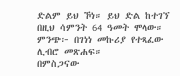ድልም ይህ ኾነ። ይህ ድል ከተገኘ በዚህ ሳምንት 64 ዓመት ሞላው።
ምንጭ፦ በገነነ መኩሪያ የተጻፈው ሊብሮ መጽሐፍ።
በምስጋናው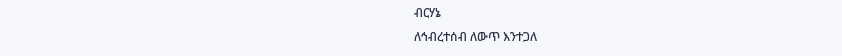ብርሃኔ
ለኅብረተሰብ ለውጥ እንተጋለ